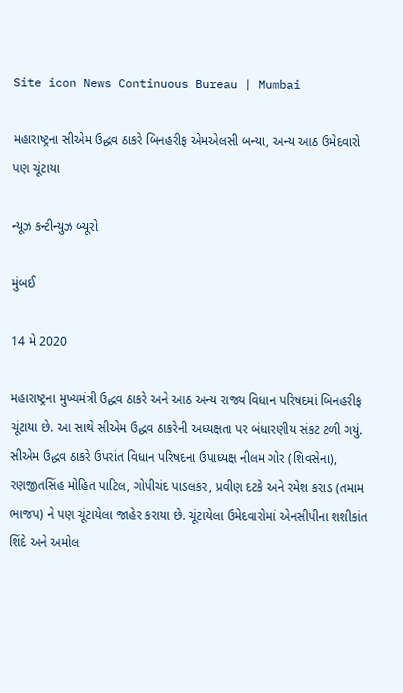Site icon News Continuous Bureau | Mumbai

મહારાષ્ટ્રના સીએમ ઉદ્ધવ ઠાકરે બિનહરીફ એમએલસી બન્યા, અન્ય આઠ ઉમેદવારો પણ ચૂંટાયા

ન્યૂઝ કન્ટીન્યુઝ બ્યૂરો

મુંબઈ

14 મે 2020

મહારાષ્ટ્રના મુખ્યમંત્રી ઉદ્ધવ ઠાકરે અને આઠ અન્ય રાજ્ય વિધાન પરિષદમાં બિનહરીફ ચૂંટાયા છે. આ સાથે સીએમ ઉદ્ધવ ઠાકરેની અધ્યક્ષતા પર બંધારણીય સંકટ ટળી ગયું. સીએમ ઉદ્ધવ ઠાકરે ઉપરાંત વિધાન પરિષદના ઉપાધ્યક્ષ નીલમ ગોર (શિવસેના), રણજીતસિંહ મોહિત પાટિલ, ગોપીચંદ પાડલકર, પ્રવીણ દટકે અને રમેશ કરાડ (તમામ ભાજપ) ને પણ ચૂંટાયેલા જાહેર કરાયા છે. ચૂંટાયેલા ઉમેદવારોમાં એનસીપીના શશીકાંત શિંદે અને અમોલ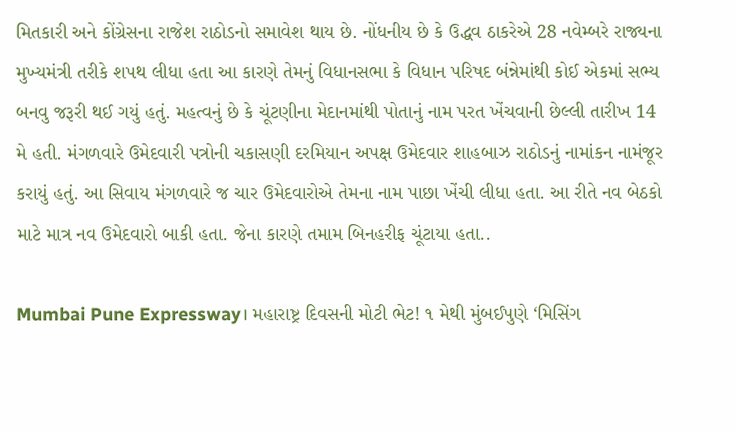મિતકારી અને કોંગ્રેસના રાજેશ રાઠોડનો સમાવેશ થાય છે. નોંધનીય છે કે ઉદ્ધવ ઠાકરેએ 28 નવેમ્બરે રાજ્યના મુખ્યમંત્રી તરીકે શપથ લીધા હતા આ કારણે તેમનું વિધાનસભા કે વિધાન પરિષદ બંન્નેમાંથી કોઈ એકમાં સભ્ય બનવુ જરૂરી થઈ ગયું હતું. મહત્વનું છે કે ચૂંટણીના મેદાનમાંથી પોતાનું નામ પરત ખેંચવાની છેલ્લી તારીખ 14 મે હતી. મંગળવારે ઉમેદવારી પત્રોની ચકાસણી દરમિયાન અપક્ષ ઉમેદવાર શાહબાઝ રાઠોડનું નામાંકન નામંજૂર કરાયું હતું. આ સિવાય મંગળવારે જ ચાર ઉમેદવારોએ તેમના નામ પાછા ખેંચી લીધા હતા. આ રીતે નવ બેઠકો માટે માત્ર નવ ઉમેદવારો બાકી હતા. જેના કારણે તમામ બિનહરીફ ચૂંટાયા હતા..

Mumbai Pune Expressway। મહારાષ્ટ્ર દિવસની મોટી ભેટ! ૧ મેથી મુંબઈપુણે ‘મિસિંગ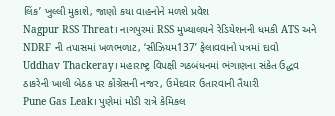લિંક’ ખુલ્લી મુકાશે, જાણો કયા વાહનોને મળશે પ્રવેશ
Nagpur RSS Threat। નાગપુરમાં RSS મુખ્યાલયને રેડિયેશનની ધમકી ATS અને NDRF ની તપાસમાં ખળભળાટ, ‘સીઝિયમ137’ ફેલાવવાનો પત્રમાં દાવો
Uddhav Thackeray। મહારાષ્ટ્ર વિપક્ષી ગઠબંધનમાં ભંગાણના સંકેત ઉદ્ધવ ઠાકરેની ખાલી બેઠક પર કોંગ્રેસની નજર, ઉમેદવાર ઉતારવાની તૈયારી
Pune Gas Leak। પુણેમાં મોડી રાત્રે કેમિકલ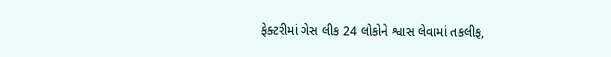ફેક્ટરીમાં ગેસ લીક 24 લોકોને શ્વાસ લેવામાં તકલીફ,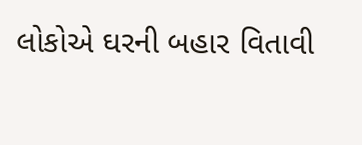લોકોએ ઘરની બહાર વિતાવી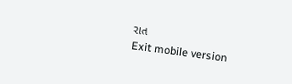રાત
Exit mobile version